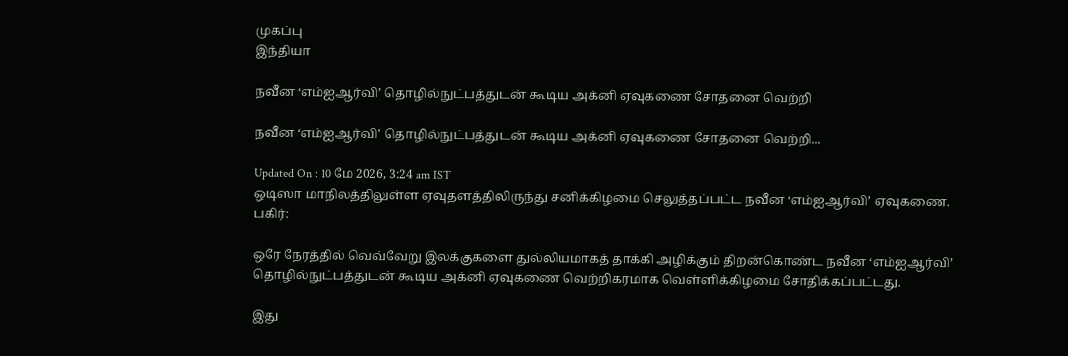முகப்பு
இந்தியா

நவீன ‘எம்ஐஆர்வி’ தொழில்நுட்பத்துடன் கூடிய அக்னி ஏவுகணை சோதனை வெற்றி

நவீன ‘எம்ஐஆர்வி’ தொழில்நுட்பத்துடன் கூடிய அக்னி ஏவுகணை சோதனை வெற்றி...

Updated On : 10 மே 2026, 3:24 am IST
ஒடிஸா மாநிலத்திலுள்ள ஏவுதளத்திலிருந்து சனிக்கிழமை செலுத்தப்பட்ட நவீன ‘எம்ஐஆர்வி’ ஏவுகணை.
பகிர்:

ஒரே நேரத்தில் வெவ்வேறு இலக்குகளை துல்லியமாகத் தாக்கி அழிக்கும் திறன்கொண்ட நவீன ‘எம்ஐஆர்வி’ தொழில்நுட்பத்துடன் கூடிய அக்னி ஏவுகணை வெற்றிகரமாக வெள்ளிக்கிழமை சோதிக்கப்பட்டது.

இது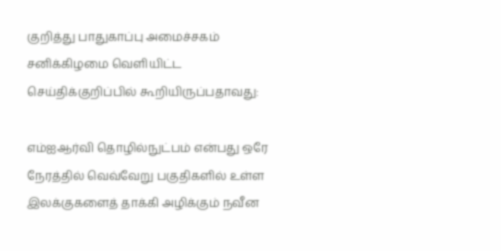குறித்து பாதுகாப்பு அமைச்சகம் சனிக்கிழமை வெளியிட்ட செய்திக்குறிப்பில் கூறியிருப்பதாவது:

எம்ஐஆர்வி தொழில்நுட்பம் என்பது ஒரே நேரத்தில் வெவ்வேறு பகுதிகளில் உள்ள இலக்குகளைத் தாக்கி அழிக்கும் நவீன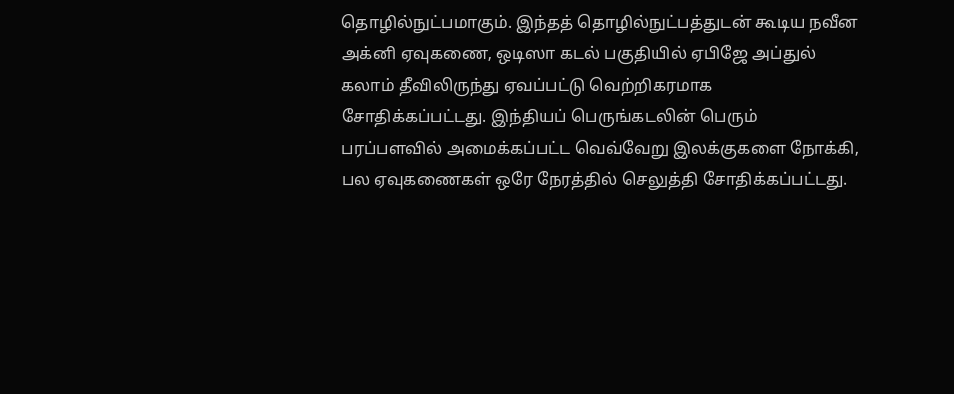தொழில்நுட்பமாகும். இந்தத் தொழில்நுட்பத்துடன் கூடிய நவீன அக்னி ஏவுகணை, ஒடிஸா கடல் பகுதியில் ஏபிஜே அப்துல் கலாம் தீவிலிருந்து ஏவப்பட்டு வெற்றிகரமாக சோதிக்கப்பட்டது. இந்தியப் பெருங்கடலின் பெரும் பரப்பளவில் அமைக்கப்பட்ட வெவ்வேறு இலக்குகளை நோக்கி, பல ஏவுகணைகள் ஒரே நேரத்தில் செலுத்தி சோதிக்கப்பட்டது.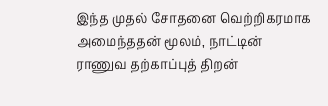இந்த முதல் சோதனை வெற்றிகரமாக அமைந்ததன் மூலம், நாட்டின் ராணுவ தற்காப்புத் திறன்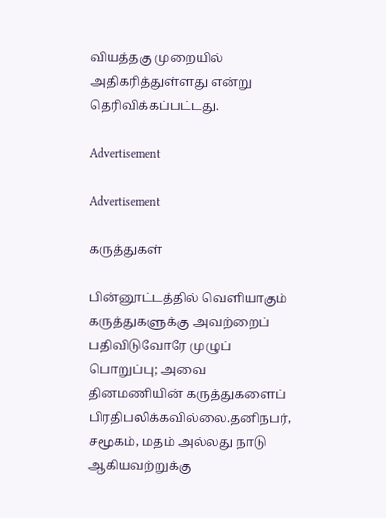வியத்தகு முறையில் அதிகரித்துள்ளது என்று தெரிவிக்கப்பட்டது.

Advertisement

Advertisement

கருத்துகள்

பின்னூட்டத்தில் வெளியாகும் கருத்துகளுக்கு அவற்றைப் பதிவிடுவோரே முழுப் பொறுப்பு; அவை தினமணியின் கருத்துகளைப் பிரதிபலிக்கவில்லை.தனிநபர், சமூகம், மதம் அல்லது நாடு ஆகியவற்றுக்கு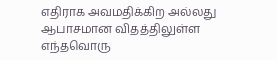எதிராக அவமதிக்கிற அல்லது ஆபாசமான விதத்திலுள்ள எந்தவொரு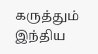கருத்தும் இந்திய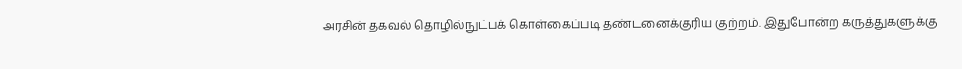அரசின் தகவல் தொழில்நுட்பக் கொள்கைப்படி தண்டனைக்குரிய குற்றம். இதுபோன்ற கருத்துகளுக்கு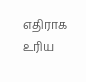எதிராக உரிய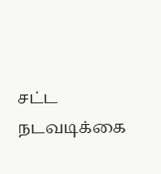சட்ட நடவடிக்கை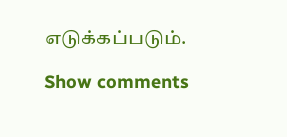எடுக்கப்படும்.

Show comments